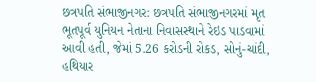છત્રપતિ સંભાજીનગર: છત્રપતિ સંભાજીનગરમાં મૃત ભૂતપૂર્વ યુનિયન નેતાના નિવાસસ્થાને રેઇડ પાડવામાં આવી હતી, જેમાં 5.26 કરોડની રોકડ, સોનું-ચાંદી, હથિયાર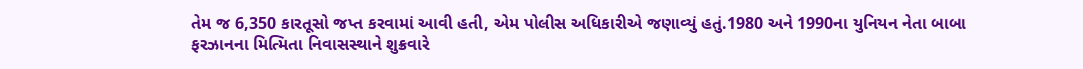તેમ જ 6,350 કારતૂસો જપ્ત કરવામાં આવી હતી, એમ પોલીસ અધિકારીએ જણાવ્યું હતું.1980 અને 1990ના યુનિયન નેતા બાબા ફરઝાનના મિત્મિતા નિવાસસ્થાને શુક્રવારે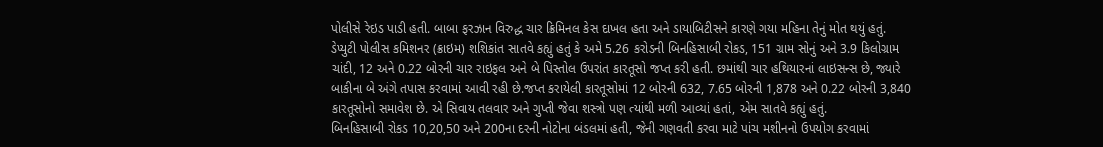પોલીસે રેઇડ પાડી હતી. બાબા ફરઝાન વિરુદ્ધ ચાર ક્રિમિનલ કેસ દાખલ હતા અને ડાયાબિટીસને કારણે ગયા મહિના તેનું મોત થયું હતું.
ડેપ્યુટી પોલીસ કમિશનર (ક્રાઇમ) શશિકાંત સાતવે કહ્યું હતું કે અમે 5.26 કરોડની બિનહિસાબી રોકડ, 151 ગ્રામ સોનું અને 3.9 કિલોગ્રામ ચાંદી, 12 અને 0.22 બોરની ચાર રાઇફલ અને બે પિસ્તોલ ઉપરાંત કારતૂસો જપ્ત કરી હતી. છમાંથી ચાર હથિયારનાં લાઇસન્સ છે, જ્યારે બાકીના બે અંગે તપાસ કરવામાં આવી રહી છે.જપ્ત કરાયેલી કારતૂસોમાં 12 બોરની 632, 7.65 બોરની 1,878 અને 0.22 બોરની 3,840 કારતૂસોનો સમાવેશ છે. એ સિવાય તલવાર અને ગુપ્તી જેવા શસ્ત્રો પણ ત્યાંથી મળી આવ્યાં હતાં, એમ સાતવે કહ્યું હતું.
બિનહિસાબી રોકડ 10,20,50 અને 200ના દરની નોટોના બંડલમાં હતી, જેની ગણવતી કરવા માટે પાંચ મશીનનો ઉપયોગ કરવામાં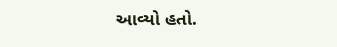આવ્યો હતો.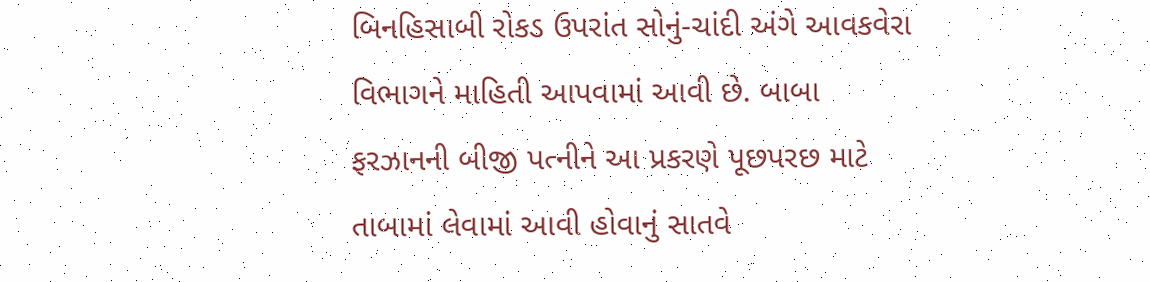બિનહિસાબી રોકડ ઉપરાંત સોનું-ચાંદી અંગે આવકવેરા વિભાગને માહિતી આપવામાં આવી છે. બાબા ફરઝાનની બીજી પત્નીને આ પ્રકરણે પૂછપરછ માટે તાબામાં લેવામાં આવી હોવાનું સાતવે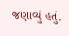જણાવ્યું હતું.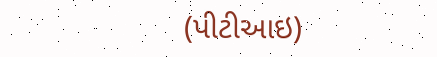(પીટીઆઇ)